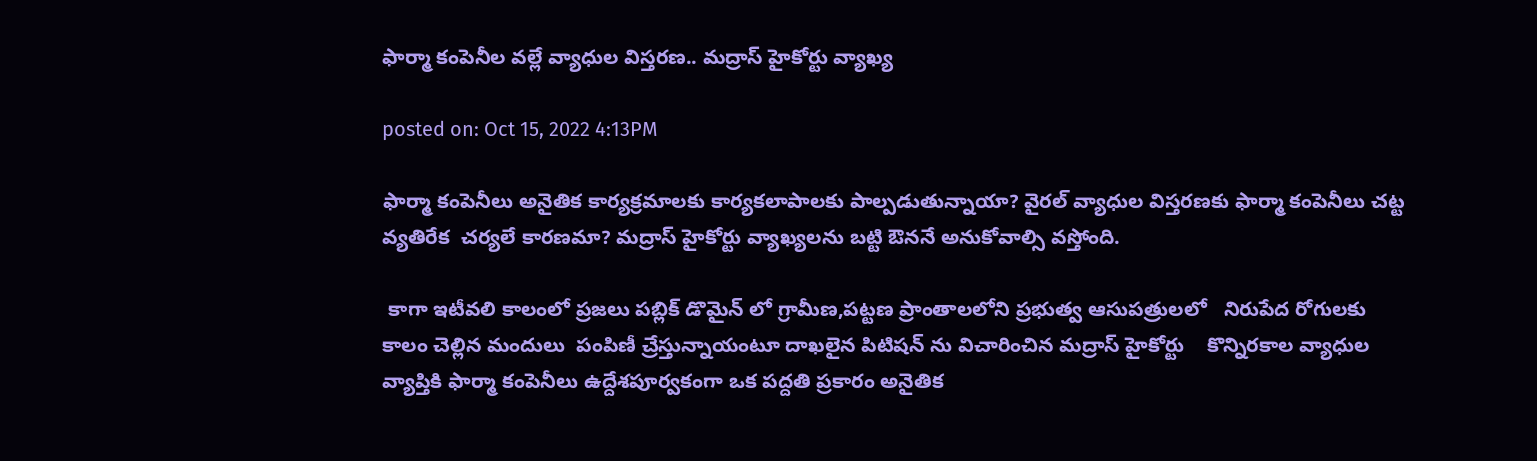ఫార్మా కంపెనీల వల్లే వ్యాధుల విస్తరణ.. మద్రాస్ హైకోర్టు వ్యాఖ్య

posted on: Oct 15, 2022 4:13PM

ఫార్మా కంపెనీలు అనైతిక కార్యక్రమాలకు కార్యకలాపాలకు పాల్పడుతున్నాయా? వైరల్ వ్యాధుల విస్తరణకు ఫార్మా కంపెనీలు చట్ట వ్యతిరేక  చర్యలే కారణమా? మద్రాస్ హైకోర్టు వ్యాఖ్యలను బట్టి ఔననే అనుకోవాల్సి వస్తోంది.

 కాగా ఇటీవలి కాలంలో ప్రజలు పబ్లిక్ డొమైన్ లో గ్రామీణ,పట్టణ ప్రాంతాలలోని ప్రభుత్వ ఆసుపత్రులలో   నిరుపేద రోగులకు  కాలం చెల్లిన మందులు  పంపిణీ చ్రేస్తున్నాయంటూ దాఖలైన పిటిషన్ ను విచారించిన మద్రాస్ హైకోర్టు    కొన్నిరకాల వ్యాధుల  వ్యాప్తికి ఫార్మా కంపెనీలు ఉద్దేశపూర్వకంగా ఒక పద్దతి ప్రకారం అనైతిక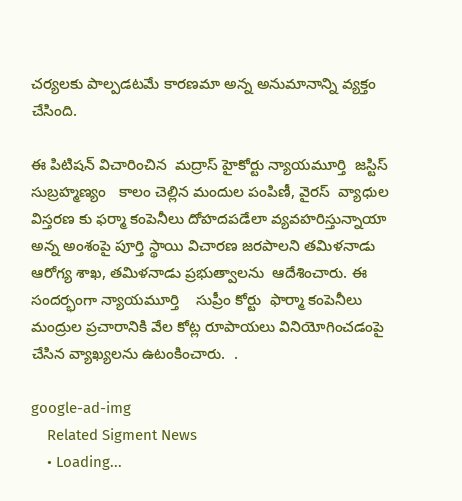చర్యలకు పాల్పడటమే కారణమా అన్న అనుమానాన్ని వ్యక్తం చేసింది.

ఈ పిటిషన్ విచారించిన  మద్రాస్ హైకోర్టు న్యాయమూర్తి  జస్టిస్ సుబ్రహ్మణ్యం   కాలం చెల్లిన మందుల పంపిణీ, వైరస్  వ్యాధుల విస్తరణ కు ఫర్మా కంపెనీలు దోహదపడేలా వ్యవహరిస్తున్నాయా అన్న అంశంపై పూర్తి స్థాయి విచారణ జరపాలని తమిళనాడు ఆరోగ్య శాఖ, తమిళనాడు ప్రభుత్వాలను  ఆదేశించారు. ఈ సందర్భంగా న్యాయమూర్తి    సుప్రీం కోర్టు  ఫార్మా కంపెనీలు మంద్రుల ప్రచారానికి వేల కోట్ల రూపాయలు వినియోగించడంపై చేసిన వ్యాఖ్యలను ఉటంకించారు.  .

google-ad-img
    Related Sigment News
    • Loading...